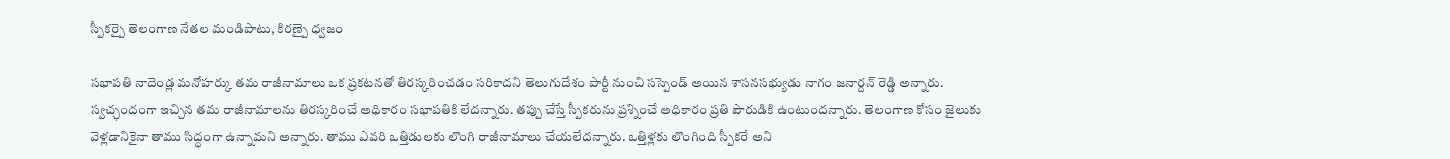స్పీకర్పై తెలంగాణ నేతల మండిపాటు, కిరణ్పై ధ్వజం

సభాపతి నాదెండ్ల మనోహర్కు తమ రాజీనామాలు ఒక ప్రకటనతో తిరస్కరించడం సరికాదని తెలుగుదేశం పార్టీ నుంచి సస్పెండ్ అయిన శాసనసభ్యుడు నాగం జనార్దన్ రెడ్డి అన్నారు. స్వచ్ఛందంగా ఇచ్చిన తమ రాజీనామాలను తిరస్కరించే అధికారం సభాపతికి లేదన్నారు. తప్పు చేస్తే స్పీకరును ప్రశ్నించే అధికారం ప్రతి పౌరుడికి ఉంటుందన్నారు. తెలంగాణ కోసం జైలుకు వెళ్లడానికైనా తాము సిద్ధంగా ఉన్నామని అన్నారు. తాము ఎవరి ఒత్తిడులకు లొంగి రాజీనామాలు చేయలేదన్నారు. ఒత్తిళ్లకు లొంగింది స్పీకరే అని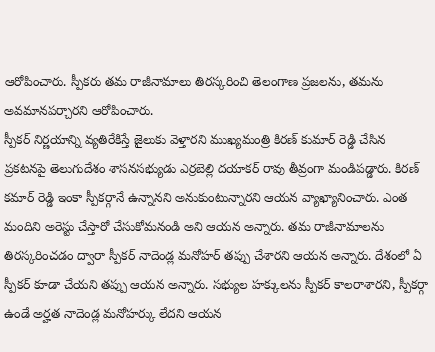ఆరోపించారు. స్పీకరు తమ రాజీనామాలు తిరస్కరించి తెలంగాణ ప్రజలను, తమను అవమానపర్చారని ఆరోపించారు.
స్పీకర్ నిర్ణయాన్ని వ్యతిరేకిస్తే జైలుకు వెళ్తారని ముఖ్యమంత్రి కిరణ్ కుమార్ రెడ్డి చేసిన ప్రకటనపై తెలుగుదేశం శాసనసభ్యుడు ఎర్రబెల్లి దయాకర్ రావు తీవ్రంగా మండిపడ్డారు. కిరణ్ కమార్ రెడ్డి ఇంకా స్పీకర్గానే ఉన్నానని అనుకుంటున్నారని ఆయన వ్యాఖ్యానించారు. ఎంత మందిని అరెస్టు చేస్తారో చేసుకోమనండి అని ఆయన అన్నారు. తమ రాజీనామాలను తిరస్కరించడం ద్వారా స్పీకర్ నాదెండ్ల మనోహర్ తప్పు చేశారని ఆయన అన్నారు. దేశంలో ఏ స్పీకర్ కూడా చేయని తప్పు ఆయన అన్నారు. సభ్యుల హక్కులను స్పీకర్ కాలరాశారని, స్పీకర్గా ఉండే అర్హత నాదెండ్ల మనోహర్కు లేదని ఆయన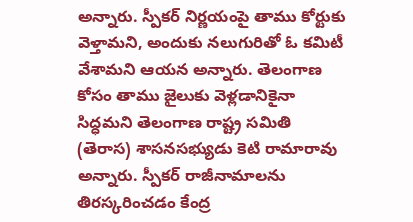అన్నారు. స్పీకర్ నిర్ణయంపై తాము కోర్టుకు వెళ్తామని, అందుకు నలుగురితో ఓ కమిటీ వేశామని ఆయన అన్నారు. తెలంగాణ కోసం తాము జైలుకు వెళ్లడానికైనా సిద్ధమని తెలంగాణ రాష్ట్ర సమితి (తెరాస) శాసనసభ్యుడు కెటి రామారావు అన్నారు. స్పీకర్ రాజీనామాలను తిరస్కరించడం కేంద్ర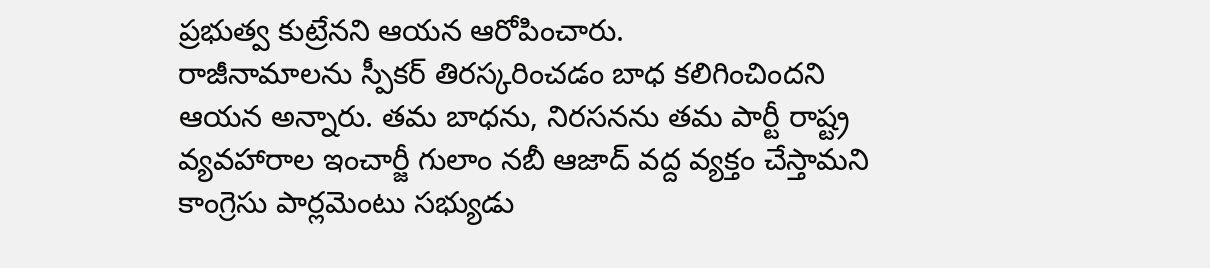ప్రభుత్వ కుట్రేనని ఆయన ఆరోపించారు.
రాజీనామాలను స్పీకర్ తిరస్కరించడం బాధ కలిగించిందని ఆయన అన్నారు. తమ బాధను, నిరసనను తమ పార్టీ రాష్ట్ర వ్యవహారాల ఇంచార్జీ గులాం నబీ ఆజాద్ వద్ద వ్యక్తం చేస్తామని కాంగ్రెసు పార్లమెంటు సభ్యుడు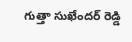గుత్తా సుఖేందర్ రెడ్డి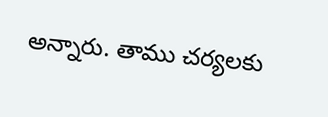అన్నారు. తాము చర్యలకు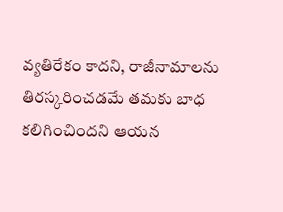వ్యతిరేకం కాదని, రాజీనామాలను తిరస్కరించడమే తమకు బాధ కలిగించిందని ఆయన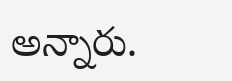అన్నారు.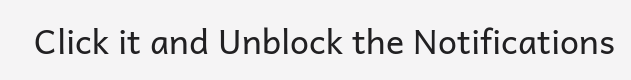Click it and Unblock the Notifications